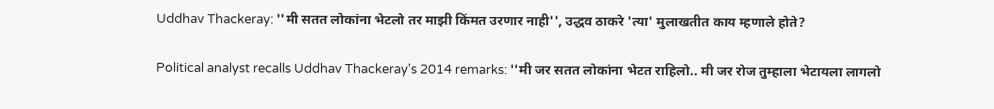Uddhav Thackeray: ''मी सतत लोकांना भेटलो तर माझी किंमत उरणार नाही'', उद्धव ठाकरे 'त्या' मुलाखतीत काय म्हणाले होते?

Political analyst recalls Uddhav Thackeray's 2014 remarks: ''मी जर सतत लोकांना भेटत राहिलो.. मी जर रोज तुम्हाला भेटायला लागलो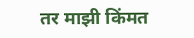तर माझी किंमत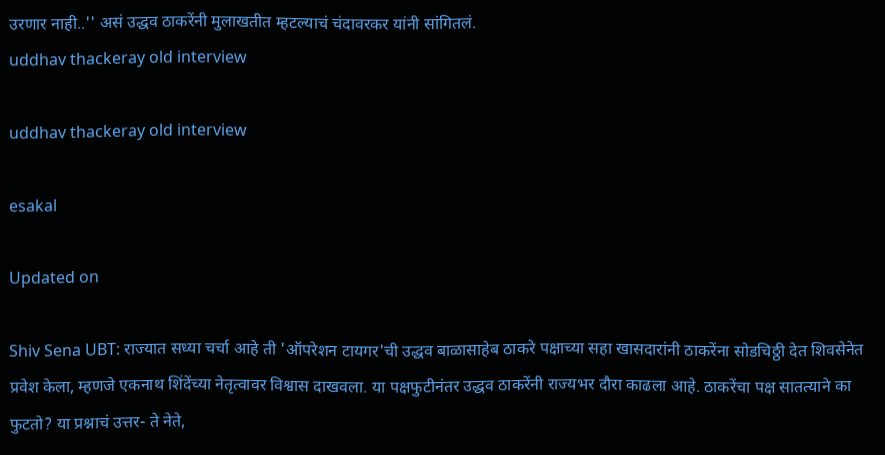उरणार नाही..'' असं उद्धव ठाकरेंनी मुलाखतीत म्हटल्याचं चंदावरकर यांनी सांगितलं.
uddhav thackeray old interview

uddhav thackeray old interview

esakal

Updated on

Shiv Sena UBT: राज्यात सध्या चर्चा आहे ती 'ऑपरेशन टायगर'ची उद्धव बाळासाहेब ठाकरे पक्षाच्या सहा खासदारांनी ठाकरेंना सोडचिठ्ठी देत शिवसेनेत प्रवेश केला, म्हणजे एकनाथ शिंदेंच्या नेतृत्वावर विश्वास दाखवला. या पक्षफुटीनंतर उद्धव ठाकरेंनी राज्यभर दौरा काढला आहे. ठाकरेंचा पक्ष सातत्याने का फुटतो? या प्रश्नाचं उत्तर- ते नेते,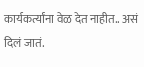कार्यकर्त्यांना वेळ देत नाहीत.. असं दिलं जातं.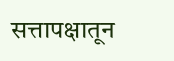सत्तापक्षातून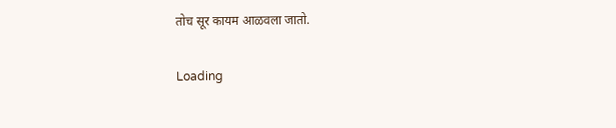तोच सूर कायम आळवला जातो.

Loading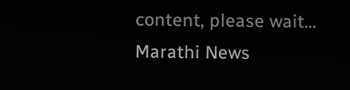content, please wait...
Marathi News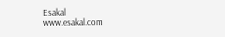Esakal
www.esakal.com